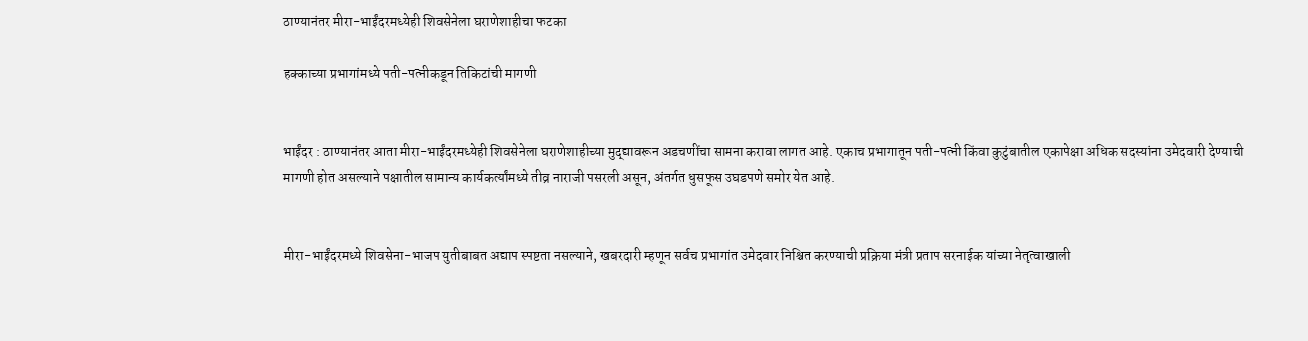ठाण्यानंतर मीरा-भाईंदरमध्येही शिवसेनेला घराणेशाहीचा फटका

हक्काच्या प्रभागांमध्ये पती-पत्नीकडून तिकिटांची मागणी


भाईंदर : ठाण्यानंतर आता मीरा-भाईंदरमध्येही शिवसेनेला घराणेशाहीच्या मुद्द्यावरून अडचणींचा सामना करावा लागत आहे. एकाच प्रभागातून पती-पत्नी किंवा कुटुंबातील एकापेक्षा अधिक सदस्यांना उमेदवारी देण्याची मागणी होत असल्याने पक्षातील सामान्य कार्यकर्त्यांमध्ये तीव्र नाराजी पसरली असून, अंतर्गत धुसफूस उघडपणे समोर येत आहे.


मीरा-भाईंदरमध्ये शिवसेना-भाजप युतीबाबत अद्याप स्पष्टता नसल्याने, खबरदारी म्हणून सर्वच प्रभागांत उमेदवार निश्चित करण्याची प्रक्रिया मंत्री प्रताप सरनाईक यांच्या नेतृत्वाखाली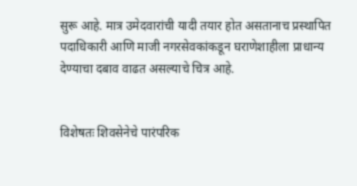सुरू आहे. मात्र उमेदवारांची यादी तयार होत असतानाच प्रस्थापित पदाधिकारी आणि माजी नगरसेवकांकडून घराणेशाहीला प्राधान्य देण्याचा दबाव वाढत असल्याचे चित्र आहे.


विशेषतः शिवसेनेचे पारंपरिक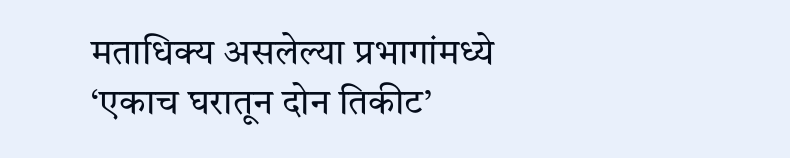मताधिक्य असलेल्या प्रभागांमध्ये ‘एकाच घरातून दोन तिकीट’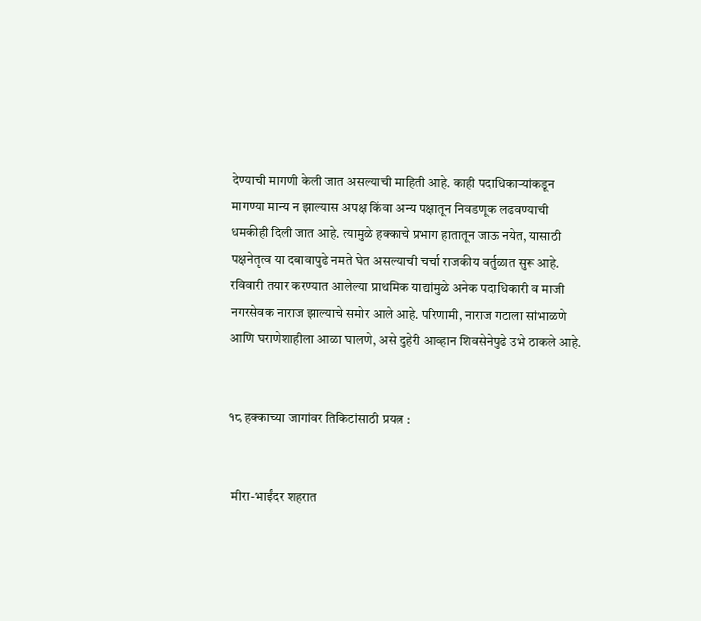देण्याची मागणी केली जात असल्याची माहिती आहे. काही पदाधिकाऱ्यांकडून मागण्या मान्य न झाल्यास अपक्ष किंवा अन्य पक्षातून निवडणूक लढवण्याची धमकीही दिली जात आहे. त्यामुळे हक्काचे प्रभाग हातातून जाऊ नयेत, यासाठी पक्षनेतृत्व या दबावापुढे नमते घेत असल्याची चर्चा राजकीय वर्तुळात सुरू आहे. रविवारी तयार करण्यात आलेल्या प्राथमिक याद्यांमुळे अनेक पदाधिकारी व माजी नगरसेवक नाराज झाल्याचे समोर आले आहे. परिणामी, नाराज गटाला सांभाळणे आणि घराणेशाहीला आळा घालणे, असे दुहेरी आव्हान शिवसेनेपुढे उभे ठाकले आहे.


१८ हक्काच्या जागांवर तिकिटांसाठी प्रयत्न :


 मीरा-भाईंदर शहरात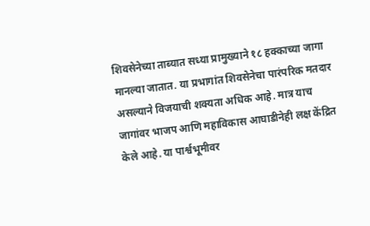शिवसेनेच्या ताब्यात सध्या प्रामुख्याने १८ हक्काच्या जागा मानल्या जातात. या प्रभागांत शिवसेनेचा पारंपरिक मतदार असल्याने विजयाची शक्यता अधिक आहे. मात्र याच जागांवर भाजप आणि महाविकास आघाडीनेही लक्ष केंद्रित केले आहे. या पार्श्वभूमीवर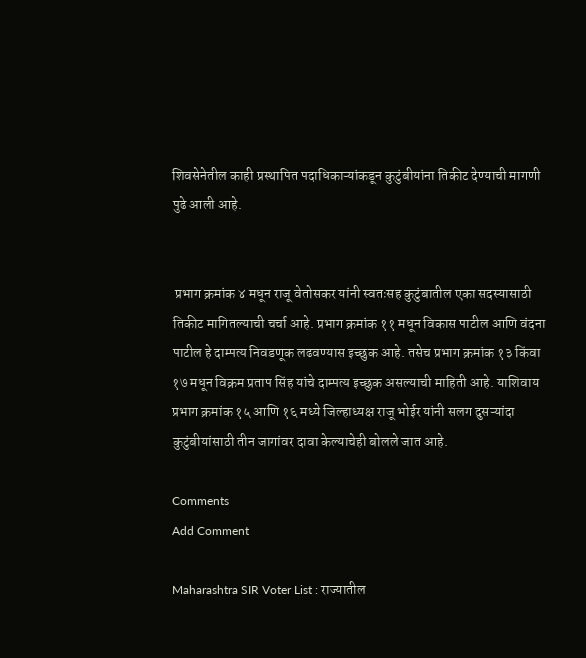शिवसेनेतील काही प्रस्थापित पदाधिकाऱ्यांकडून कुटुंबीयांना तिकीट देण्याची मागणी पुढे आली आहे.


 प्रभाग क्रमांक ४ मधून राजू वेतोसकर यांनी स्वतःसह कुटुंबातील एका सदस्यासाठी तिकीट मागितल्याची चर्चा आहे. प्रभाग क्रमांक ११ मधून विकास पाटील आणि वंदना पाटील हे दाम्पत्य निवडणूक लढवण्यास इच्छुक आहे. तसेच प्रभाग क्रमांक १३ किंवा १७ मधून विक्रम प्रताप सिंह यांचे दाम्पत्य इच्छुक असल्याची माहिती आहे. याशिवाय प्रभाग क्रमांक १५ आणि १६ मध्ये जिल्हाध्यक्ष राजू भोईर यांनी सलग दुसऱ्यांदा कुटुंबीयांसाठी तीन जागांवर दावा केल्याचेही बोलले जात आहे.

Comments
Add Comment

Maharashtra SIR Voter List : राज्यातील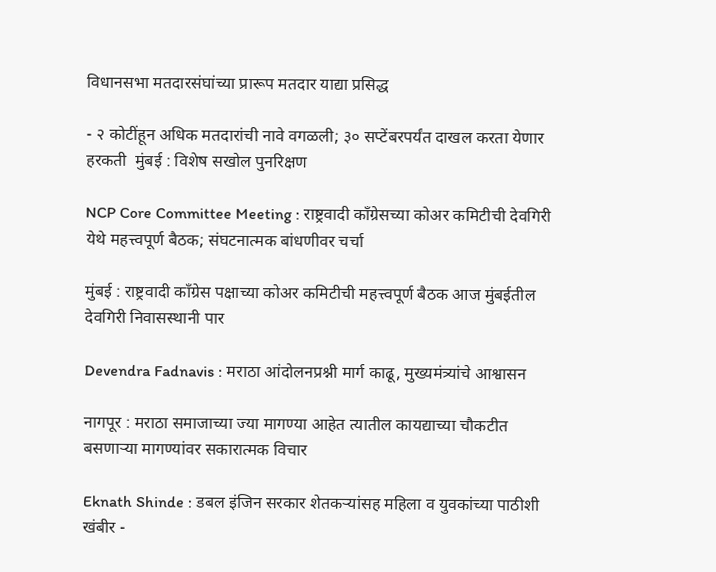विधानसभा मतदारसंघांच्या प्रारूप मतदार याद्या प्रसिद्ध

- २ कोटींहून अधिक मतदारांची नावे वगळली; ३० सप्टेंबरपर्यंत दाखल करता येणार हरकती  मुंबई : विशेष सखोल पुनरिक्षण

NCP Core Committee Meeting : राष्ट्रवादी काँग्रेसच्या कोअर कमिटीची देवगिरी येथे महत्त्वपूर्ण बैठक; संघटनात्मक बांधणीवर चर्चा

मुंबई : राष्ट्रवादी काँग्रेस पक्षाच्या कोअर कमिटीची महत्त्वपूर्ण बैठक आज मुंबईतील देवगिरी निवासस्थानी पार

Devendra Fadnavis : मराठा आंदोलनप्रश्नी मार्ग काढू, मुख्यमंत्र्यांचे आश्वासन

नागपूर : मराठा समाजाच्या ज्या मागण्या आहेत त्यातील कायद्याच्या चौकटीत बसणाऱ्या मागण्यांवर सकारात्मक विचार

Eknath Shinde : डबल इंजिन सरकार शेतकऱ्यांसह महिला व युवकांच्या पाठीशी खंबीर -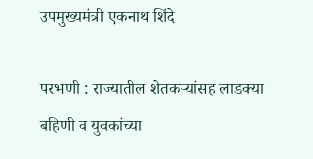उपमुख्यमंत्री एकनाथ शिंदे

परभणी : राज्यातील शेतकऱ्यांसह लाडक्या बहिणी व युवकांच्या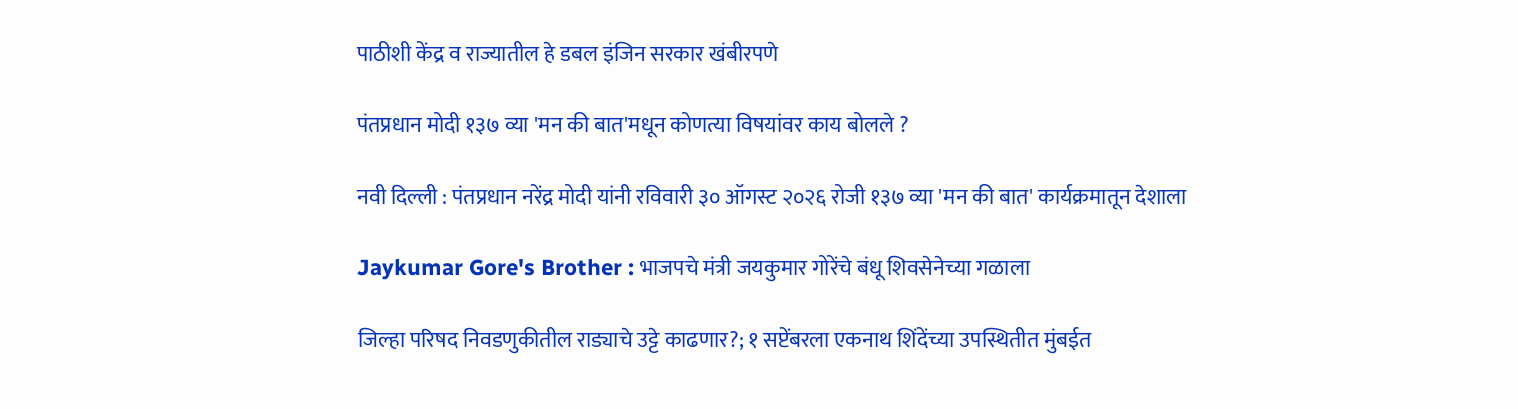पाठीशी केंद्र व राज्यातील हे डबल इंजिन सरकार खंबीरपणे

पंतप्रधान मोदी १३७ व्या 'मन की बात'मधून कोणत्या विषयांवर काय बोलले ?

नवी दिल्ली : पंतप्रधान नरेंद्र मोदी यांनी रविवारी ३० ऑगस्ट २०२६ रोजी १३७ व्या 'मन की बात' कार्यक्रमातून देशाला

Jaykumar Gore's Brother : भाजपचे मंत्री जयकुमार गोरेंचे बंधू शिवसेनेच्या गळाला

जिल्हा परिषद निवडणुकीतील राड्याचे उट्टे काढणार?; १ सप्टेंबरला एकनाथ शिंदेंच्या उपस्थितीत मुंबईत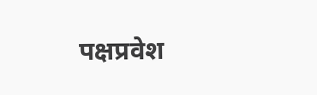पक्षप्रवेश